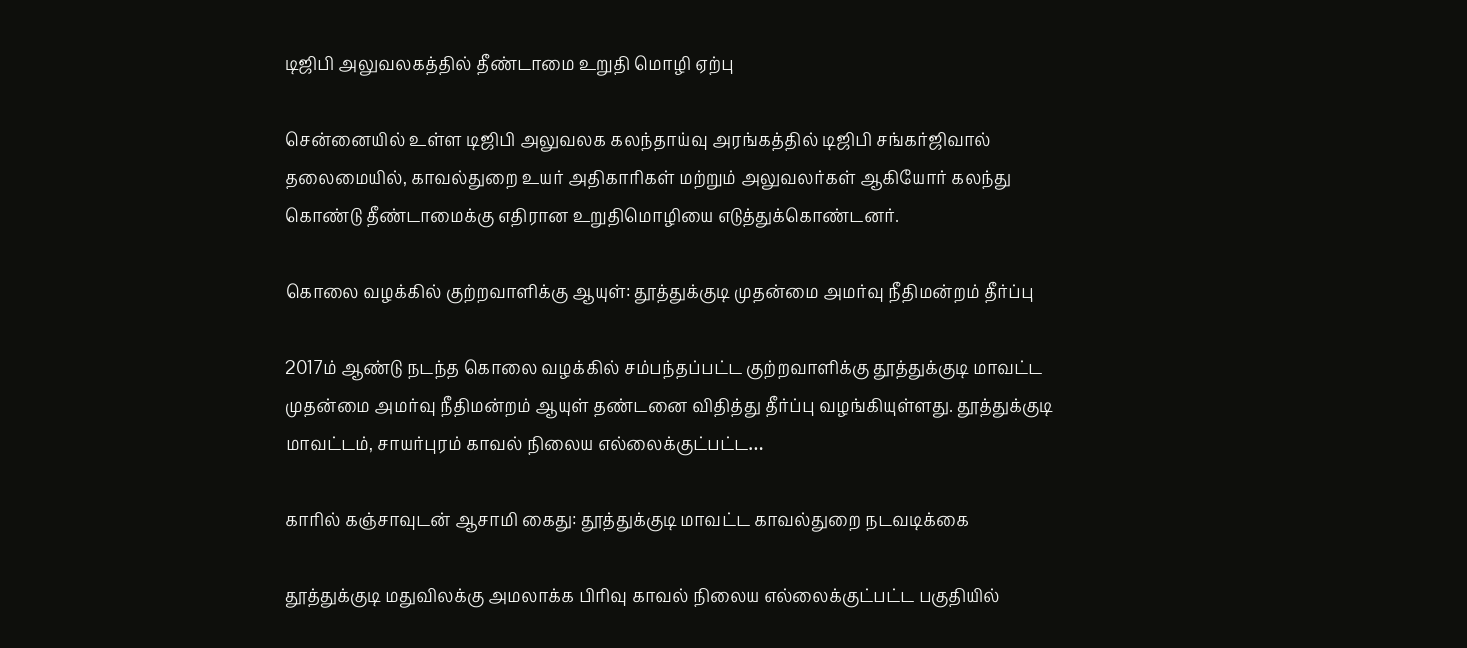டிஜிபி அலுவலகத்தில் தீண்டாமை உறுதி மொழி ஏற்பு

சென்னையில் உள்ள டிஜிபி அலுவலக கலந்தாய்வு அரங்கத்தில் டிஜிபி சங்கர்ஜிவால் தலைமையில், காவல்துறை உயர் அதிகாரிகள் மற்றும் அலுவலர்கள் ஆகியோர் கலந்து கொண்டு தீண்டாமைக்கு எதிரான உறுதிமொழியை எடுத்துக்கொண்டனர்.

கொலை வழக்கில் குற்றவாளிக்கு ஆயுள்: தூத்துக்குடி முதன்மை அமர்வு நீதிமன்றம் தீர்ப்பு

2017ம் ஆண்டு நடந்த கொலை வழக்கில் சம்பந்தப்பட்ட குற்றவாளிக்கு தூத்துக்குடி மாவட்ட முதன்மை அமர்வு நீதிமன்றம் ஆயுள் தண்டனை விதித்து தீர்ப்பு வழங்கியுள்ளது. தூத்துக்குடி மாவட்டம், சாயர்புரம் காவல் நிலைய எல்லைக்குட்பட்ட…

காரில் கஞ்சாவுடன் ஆசாமி கைது: தூத்துக்குடி மாவட்ட காவல்துறை நடவடிக்கை

தூத்துக்குடி மதுவிலக்கு அமலாக்க பிரிவு காவல் நிலைய எல்லைக்குட்பட்ட பகுதியில்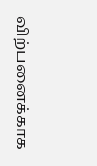விற்பனைக்காக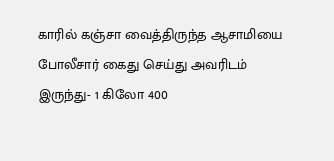காரில் கஞ்சா வைத்திருந்த ஆசாமியை போலீசார் கைது செய்து அவரிடம் இருந்து- 1 கிலோ 400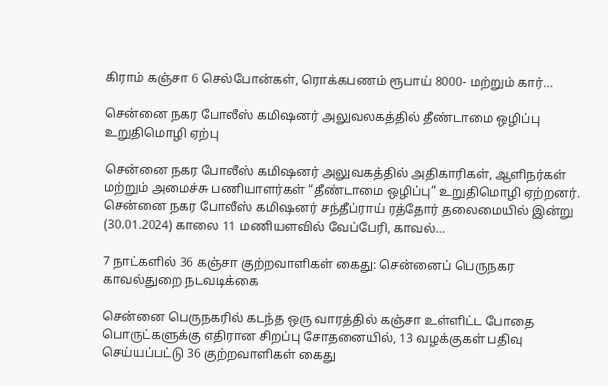கிராம் கஞ்சா 6 செல்போன்கள், ரொக்கபணம் ரூபாய் 8000- மற்றும் கார்…

சென்னை நகர போலீஸ் கமிஷனர் அலுவலகத்தில் தீண்டாமை ஒழிப்பு உறுதிமொழி ஏற்பு

சென்னை நகர போலீஸ் கமிஷனர் அலுவகத்தில் அதிகாரிகள், ஆளிநர்கள் மற்றும் அமைச்சு பணியாளர்கள் “தீண்டாமை ஒழிப்பு” உறுதிமொழி ஏற்றனர். சென்னை நகர போலீஸ் கமிஷனர் சந்தீப்ராய் ரத்தோர் தலைமையில் இன்று (30.01.2024) காலை 11 மணியளவில் வேப்பேரி, காவல்…

7 நாட்களில் 36 கஞ்சா குற்றவாளிகள் கைது: சென்னைப் பெருநகர காவல்துறை நடவடிக்கை

சென்னை பெருநகரில் கடந்த ஒரு வாரத்தில் கஞ்சா உள்ளிட்ட போதை பொருட்களுக்கு எதிரான சிறப்பு சோதனையில், 13 வழக்குகள் பதிவு செய்யப்பட்டு 36 குற்றவாளிகள் கைது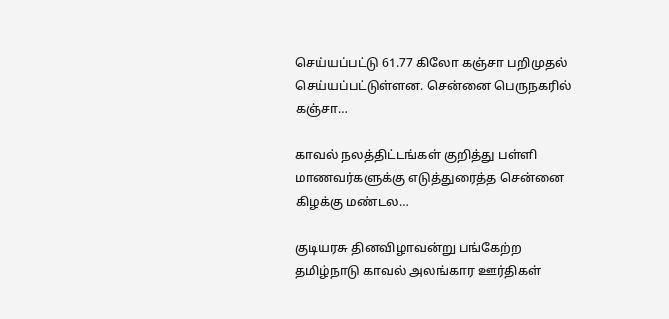செய்யப்பட்டு 61.77 கிலோ கஞ்சா பறிமுதல் செய்யப்பட்டுள்ளன. சென்னை பெருநகரில் கஞ்சா…

காவல் நலத்திட்டங்கள் குறித்து பள்ளி மாணவர்களுக்கு எடுத்துரைத்த சென்னை கிழக்கு மண்டல…

குடியரசு தினவிழாவன்று பங்கேற்ற தமிழ்நாடு காவல் அலங்கார ஊர்திகள்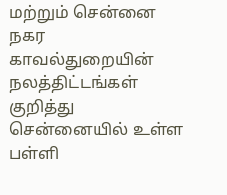மற்றும் சென்னை நகர காவல்துறையின் நலத்திட்டங்கள் குறித்து சென்னையில் உள்ள பள்ளி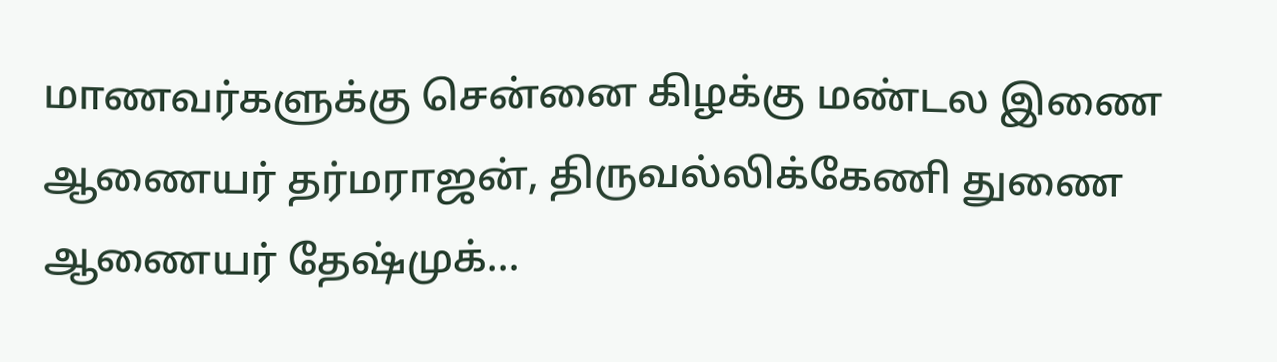மாணவர்களுக்கு சென்னை கிழக்கு மண்டல இணை ஆணையர் தர்மராஜன், திருவல்லிக்கேணி துணை ஆணையர் தேஷ்முக்…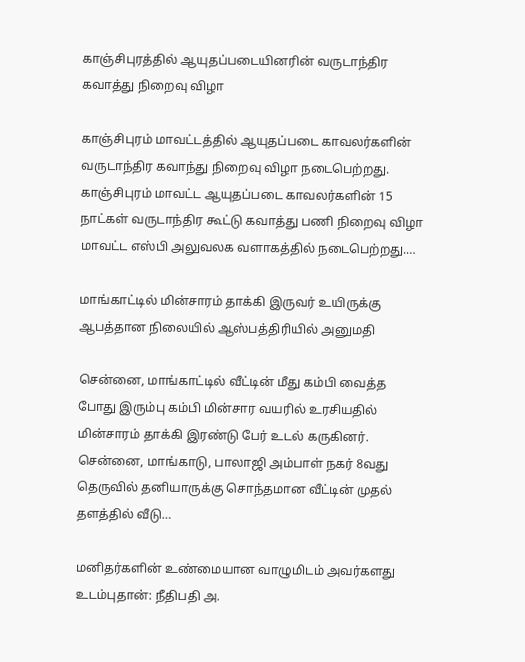காஞ்சிபுரத்தில் ஆயுதப்படையினரின் வருடாந்திர கவாத்து நிறைவு விழா

காஞ்சிபுரம் மாவட்டத்தில் ஆயுதப்படை காவலர்களின் வருடாந்திர கவாந்து நிறைவு விழா நடைபெற்றது. காஞ்சிபுரம் மாவட்ட ஆயுதப்படை காவலர்களின் 15 நாட்கள் வருடாந்திர கூட்டு கவாத்து பணி நிறைவு விழா மாவட்ட எஸ்பி அலுவலக வளாகத்தில் நடைபெற்றது.…

மாங்காட்டில் மின்சாரம் தாக்கி இருவர் உயிருக்கு ஆபத்தான நிலையில் ஆஸ்பத்திரியில் அனுமதி

சென்னை, மாங்காட்டில் வீட்டின் மீது கம்பி வைத்த போது இரும்பு கம்பி மின்சார வயரில் உரசியதில் மின்சாரம் தாக்கி இரண்டு பேர் உடல் கருகினர். சென்னை, மாங்காடு, பாலாஜி அம்பாள் நகர் 8வது தெருவில் தனியாருக்கு சொந்தமான வீட்டின் முதல் தளத்தில் வீடு…

மனிதர்களின் உண்மையான வாழுமிடம் அவர்களது உடம்புதான்: நீதிபதி அ.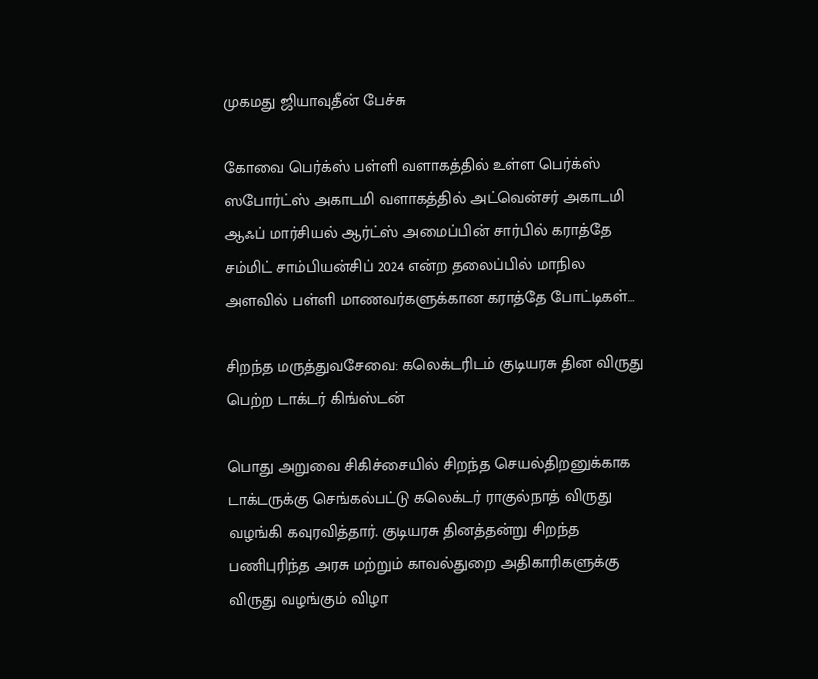முகமது ஜியாவுதீன் பேச்சு

கோவை பெர்க்ஸ் பள்ளி வளாகத்தில் உள்ள பெர்க்ஸ் ஸபோர்ட்ஸ் அகாடமி வளாகத்தில் அட்வென்சர் அகாடமி ஆஃப் மார்சியல் ஆர்ட்ஸ் அமைப்பின் சார்பில் கராத்தே சம்மிட் சாம்பியன்சிப் 2024 என்ற தலைப்பில் மாநில அளவில் பள்ளி மாணவர்களுக்கான கராத்தே போட்டிகள்…

சிறந்த மருத்துவசேவை: கலெக்டரிடம் குடியரசு தின விருது பெற்ற டாக்டர் கிங்ஸ்டன்

பொது அறுவை சிகிச்சையில் சிறந்த செயல்திறனுக்காக டாக்டருக்கு செங்கல்பட்டு கலெக்டர் ராகுல்நாத் விருது வழங்கி கவுரவித்தார். குடியரசு தினத்தன்று சிறந்த பணிபுரிந்த அரசு மற்றும் காவல்துறை அதிகாரிகளுக்கு விருது வழங்கும் விழா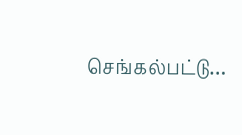செங்கல்பட்டு…